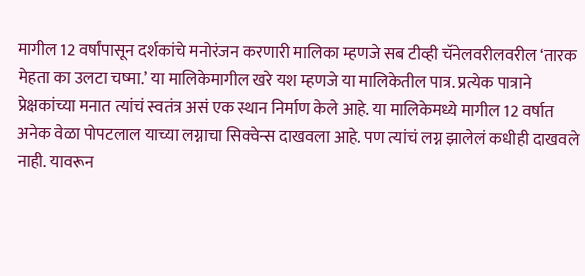मागील 12 वर्षांपासून दर्शकांचे मनोरंजन करणारी मालिका म्हणजे सब टीव्ही चॅनेलवरीलवरील ‘तारक मेहता का उलटा चष्मा.’ या मालिकेमागील खरे यश म्हणजे या मालिकेतील पात्र. प्रत्येक पात्राने प्रेक्षकांच्या मनात त्यांचं स्वतंत्र असं एक स्थान निर्माण केले आहे. या मालिकेमध्ये मागील 12 वर्षात अनेक वेळा पोपटलाल याच्या लग्नाचा सिक्वेन्स दाखवला आहे. पण त्यांचं लग्न झालेलं कधीही दाखवले नाही. यावरून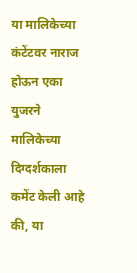या मालिकेच्या कंटेंटवर नाराज होऊन एका युजरने मालिकेच्या दिग्दर्शकाला कमेंट केली आहे की, या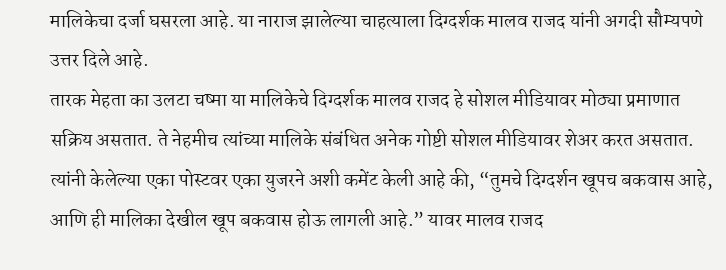मालिकेचा दर्जा घसरला आहे. या नाराज झालेल्या चाहत्याला दिग्दर्शक मालव राजद यांनी अगदी सौम्यपणे उत्तर दिले आहे.
तारक मेहता का उलटा चष्मा या मालिकेचे दिग्दर्शक मालव राजद हे सोशल मीडियावर मोठ्या प्रमाणात सक्रिय असतात. ते नेहमीच त्यांच्या मालिके संबंधित अनेक गोष्टी सोशल मीडियावर शेअर करत असतात. त्यांनी केलेल्या एका पोस्टवर एका युजरने अशी कमेंट केली आहे की, “तुमचे दिग्दर्शन खूपच बकवास आहे, आणि ही मालिका देखील खूप बकवास होऊ लागली आहे.” यावर मालव राजद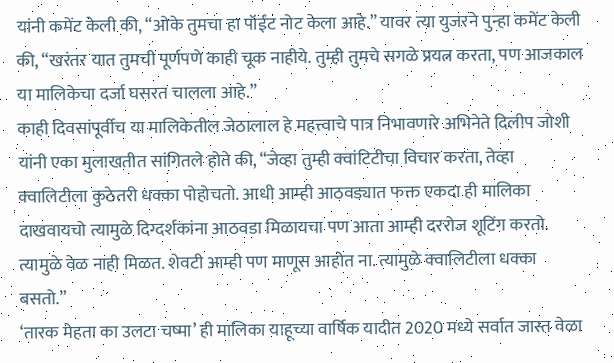यांनी कमेंट केली की, “ओके तुमचा हा पॉईंट नोट केला आहे.” यावर त्या युजरने पुन्हा कमेंट केली की, “खरंतर यात तुमची पूर्णपणे काही चूक नाहीये. तुम्ही तुमचे सगळे प्रयत्न करता, पण आजकाल या मालिकेचा दर्जा घसरत चालला आहे.”
काही दिवसांपूर्वीच या मालिकेतील जेठालाल हे महत्त्वाचे पात्र निभावणारे अभिनेते दिलीप जोशी यांनी एका मुलाखतीत सांगितले होते की, “जेव्हा तुम्ही क्वांटिटीचा विचार करता, तेव्हा क्वालिटीला कुठेतरी धक्का पोहोचतो. आधी आम्ही आठवड्यात फक्त एकदा ही मालिका दाखवायचो त्यामुळे दिग्दर्शकांना आठवडा मिळायचा पण आता आम्ही दररोज शूटिंग करतो. त्यामुळे वेळ नाही मिळत. शेवटी आम्ही पण माणूस आहोत ना. त्यामुळे क्वालिटीला धक्का बसतो.”
‘तारक मेहता का उलटा चष्मा’ ही मालिका याहूच्या वार्षिक यादीत 2020 मध्ये सर्वात जास्त वेळा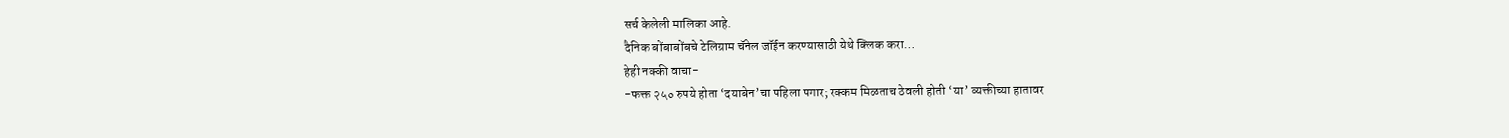सर्च केलेली मालिका आहे.
दैनिक बोंबाबोंबचे टेलिग्राम चॅनेल जॉईन करण्यासाठी येथे क्लिक करा…
हेही नक्की वाचा-
-फक्त २५० रुपये होता ‘दयाबेन’चा पहिला पगार; रक्कम मिळताच ठेवली होती ‘या’ व्यक्तीच्या हातावर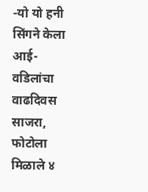-यो यो हनी सिंगने केला आई- वडिलांचा वाढदिवस साजरा, फोटोला मिळाले ४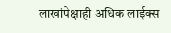लाखांपेक्षाही अधिक लाईक्स